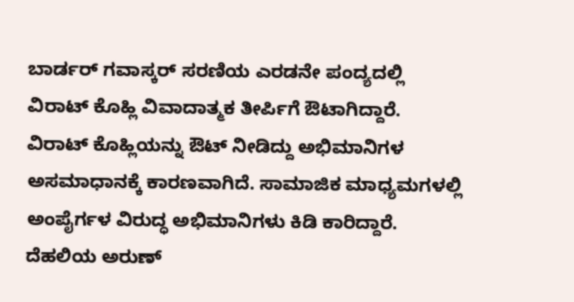ಬಾರ್ಡರ್ ಗವಾಸ್ಕರ್ ಸರಣಿಯ ಎರಡನೇ ಪಂದ್ಯದಲ್ಲಿ ವಿರಾಟ್ ಕೊಹ್ಲಿ ವಿವಾದಾತ್ಮಕ ತೀರ್ಪಿಗೆ ಔಟಾಗಿದ್ದಾರೆ. ವಿರಾಟ್ ಕೊಹ್ಲಿಯನ್ನು ಔಟ್ ನೀಡಿದ್ದು ಅಭಿಮಾನಿಗಳ ಅಸಮಾಧಾನಕ್ಕೆ ಕಾರಣವಾಗಿದೆ. ಸಾಮಾಜಿಕ ಮಾಧ್ಯಮಗಳಲ್ಲಿ ಅಂಪೈರ್ಗಳ ವಿರುದ್ಧ ಅಭಿಮಾನಿಗಳು ಕಿಡಿ ಕಾರಿದ್ದಾರೆ.
ದೆಹಲಿಯ ಅರುಣ್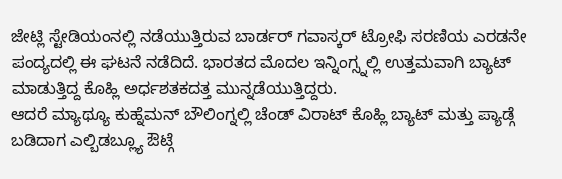ಜೇಟ್ಲಿ ಸ್ಟೇಡಿಯಂನಲ್ಲಿ ನಡೆಯುತ್ತಿರುವ ಬಾರ್ಡರ್ ಗವಾಸ್ಕರ್ ಟ್ರೋಫಿ ಸರಣಿಯ ಎರಡನೇ ಪಂದ್ಯದಲ್ಲಿ ಈ ಘಟನೆ ನಡೆದಿದೆ. ಭಾರತದ ಮೊದಲ ಇನ್ನಿಂಗ್ಸ್ನಲ್ಲಿ ಉತ್ತಮವಾಗಿ ಬ್ಯಾಟ್ ಮಾಡುತ್ತಿದ್ದ ಕೊಹ್ಲಿ ಅರ್ಧಶತಕದತ್ತ ಮುನ್ನಡೆಯುತ್ತಿದ್ದರು.
ಆದರೆ ಮ್ಯಾಥ್ಯೂ ಕುಹ್ನೆಮನ್ ಬೌಲಿಂಗ್ನಲ್ಲಿ ಚೆಂಡ್ ವಿರಾಟ್ ಕೊಹ್ಲಿ ಬ್ಯಾಟ್ ಮತ್ತು ಪ್ಯಾಡ್ಗೆ ಬಡಿದಾಗ ಎಲ್ಬಿಡಬ್ಲ್ಯೂ ಔಟ್ಗೆ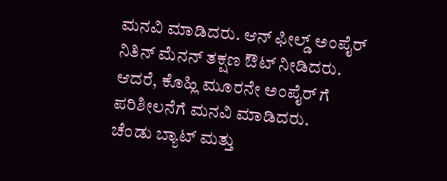ಮನವಿ ಮಾಡಿದರು. ಆನ್ ಫೀಲ್ಡ್ ಅಂಪೈರ್ ನಿತಿನ್ ಮೆನನ್ ತಕ್ಷಣ ಔಟ್ ನೀಡಿದರು. ಆದರೆ, ಕೊಹ್ಲಿ ಮೂರನೇ ಅಂಪೈರ್ ಗೆ ಪರಿಶೀಲನೆಗೆ ಮನವಿ ಮಾಡಿದರು.
ಚೆಂಡು ಬ್ಯಾಟ್ ಮತ್ತು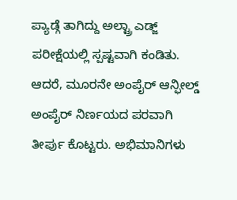ಪ್ಯಾಡ್ಗೆ ತಾಗಿದ್ದು ಅಲ್ಟ್ರಾ ಎಡ್ಜ್ ಪರೀಕ್ಷೆಯಲ್ಲಿ ಸ್ಪಷ್ಟವಾಗಿ ಕಂಡಿತು. ಆದರೆ, ಮೂರನೇ ಅಂಪೈರ್ ಆನ್ಫೀಲ್ಡ್ ಅಂಪೈರ್ ನಿರ್ಣಯದ ಪರವಾಗಿ ತೀರ್ಪು ಕೊಟ್ಟರು. ಅಭಿಮಾನಿಗಳು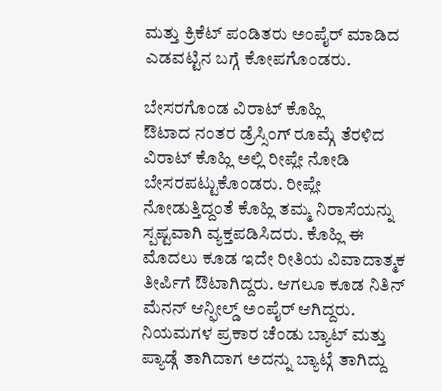ಮತ್ತು ಕ್ರಿಕೆಟ್ ಪಂಡಿತರು ಅಂಪೈರ್ ಮಾಡಿದ ಎಡವಟ್ಟಿನ ಬಗ್ಗೆ ಕೋಪಗೊಂಡರು.

ಬೇಸರಗೊಂಡ ವಿರಾಟ್ ಕೊಹ್ಲಿ
ಔಟಾದ ನಂತರ ಡ್ರೆಸ್ಸಿಂಗ್ ರೂಮ್ಗೆ ತೆರಳಿದ ವಿರಾಟ್ ಕೊಹ್ಲಿ ಅಲ್ಲಿ ರೀಪ್ಲೇ ನೋಡಿ ಬೇಸರಪಟ್ಟುಕೊಂಡರು. ರೀಪ್ಲೇ ನೋಡುತ್ತಿದ್ದಂತೆ ಕೊಹ್ಲಿ ತಮ್ಮ ನಿರಾಸೆಯನ್ನು ಸ್ಪಷ್ಟವಾಗಿ ವ್ಯಕ್ತಪಡಿಸಿದರು. ಕೊಹ್ಲಿ ಈ ಮೊದಲು ಕೂಡ ಇದೇ ರೀತಿಯ ವಿವಾದಾತ್ಮಕ ತೀರ್ಪಿಗೆ ಔಟಾಗಿದ್ದರು. ಆಗಲೂ ಕೂಡ ನಿತಿನ್ ಮೆನನ್ ಆನ್ಫೀಲ್ಡ್ ಅಂಪೈರ್ ಆಗಿದ್ದರು.
ನಿಯಮಗಳ ಪ್ರಕಾರ ಚೆಂಡು ಬ್ಯಾಟ್ ಮತ್ತು ಪ್ಯಾಡ್ಗೆ ತಾಗಿದಾಗ ಅದನ್ನು ಬ್ಯಾಟ್ಗೆ ತಾಗಿದ್ದು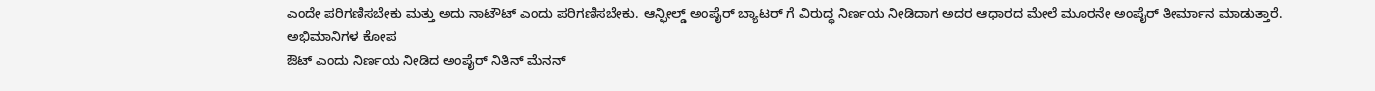ಎಂದೇ ಪರಿಗಣಿಸಬೇಕು ಮತ್ತು ಅದು ನಾಟೌಟ್ ಎಂದು ಪರಿಗಣಿಸಬೇಕು. ಆನ್ಫೀಲ್ಡ್ ಅಂಪೈರ್ ಬ್ಯಾಟರ್ ಗೆ ವಿರುದ್ಧ ನಿರ್ಣಯ ನೀಡಿದಾಗ ಅದರ ಆಧಾರದ ಮೇಲೆ ಮೂರನೇ ಅಂಪೈರ್ ತೀರ್ಮಾನ ಮಾಡುತ್ತಾರೆ.
ಅಭಿಮಾನಿಗಳ ಕೋಪ
ಔಟ್ ಎಂದು ನಿರ್ಣಯ ನೀಡಿದ ಅಂಪೈರ್ ನಿತಿನ್ ಮೆನನ್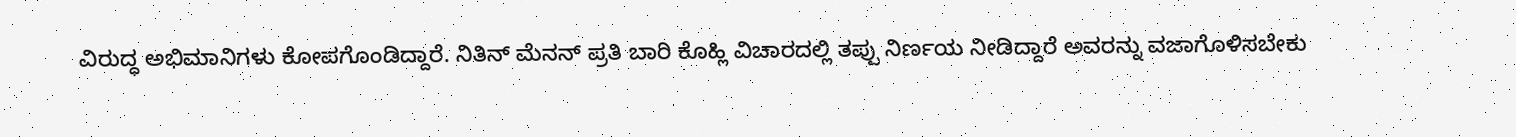ವಿರುದ್ಧ ಅಭಿಮಾನಿಗಳು ಕೋಪಗೊಂಡಿದ್ದಾರೆ. ನಿತಿನ್ ಮೆನನ್ ಪ್ರತಿ ಬಾರಿ ಕೊಹ್ಲಿ ವಿಚಾರದಲ್ಲಿ ತಪ್ಪು ನಿರ್ಣಯ ನೀಡಿದ್ದಾರೆ ಅವರನ್ನು ವಜಾಗೊಳಿಸಬೇಕು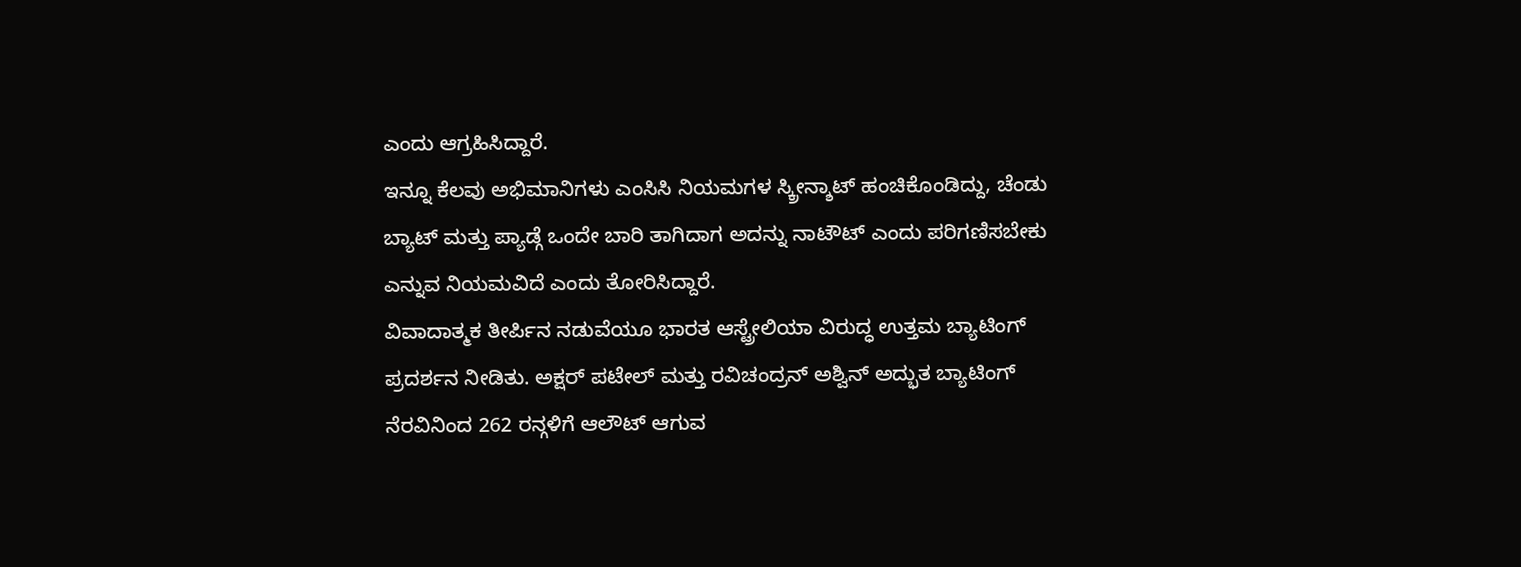ಎಂದು ಆಗ್ರಹಿಸಿದ್ದಾರೆ.
ಇನ್ನೂ ಕೆಲವು ಅಭಿಮಾನಿಗಳು ಎಂಸಿಸಿ ನಿಯಮಗಳ ಸ್ಕ್ರೀನ್ಶಾಟ್ ಹಂಚಿಕೊಂಡಿದ್ದು, ಚೆಂಡು ಬ್ಯಾಟ್ ಮತ್ತು ಪ್ಯಾಡ್ಗೆ ಒಂದೇ ಬಾರಿ ತಾಗಿದಾಗ ಅದನ್ನು ನಾಟೌಟ್ ಎಂದು ಪರಿಗಣಿಸಬೇಕು ಎನ್ನುವ ನಿಯಮವಿದೆ ಎಂದು ತೋರಿಸಿದ್ದಾರೆ.
ವಿವಾದಾತ್ಮಕ ತೀರ್ಪಿನ ನಡುವೆಯೂ ಭಾರತ ಆಸ್ಟ್ರೇಲಿಯಾ ವಿರುದ್ಧ ಉತ್ತಮ ಬ್ಯಾಟಿಂಗ್ ಪ್ರದರ್ಶನ ನೀಡಿತು. ಅಕ್ಷರ್ ಪಟೇಲ್ ಮತ್ತು ರವಿಚಂದ್ರನ್ ಅಶ್ವಿನ್ ಅದ್ಭುತ ಬ್ಯಾಟಿಂಗ್ ನೆರವಿನಿಂದ 262 ರನ್ಗಳಿಗೆ ಆಲೌಟ್ ಆಗುವ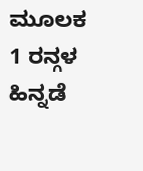ಮೂಲಕ 1 ರನ್ಗಳ ಹಿನ್ನಡೆ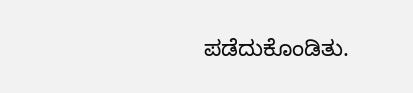ಪಡೆದುಕೊಂಡಿತು.